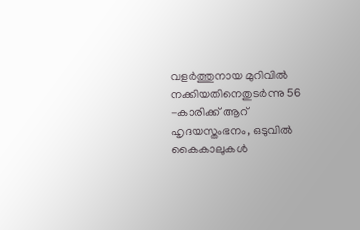വളര്‍ത്തുനായ മുറിവില്‍ നക്കിയതിനെതുടർന്നു 56 -കാരിക്ക് ആറ് ഹൃദയസ്തംഭനം, ഒടുവില്‍ കൈകാലുകള്‍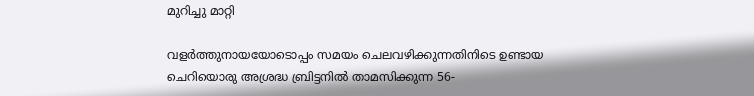മുറിച്ചു മാറ്റി

വളർത്തുനായയോടൊപ്പം സമയം ചെലവഴിക്കുന്നതിനിടെ ഉണ്ടായ ചെറിയൊരു അശ്രദ്ധ ബ്രിട്ടനില്‍ താമസിക്കുന്ന 56-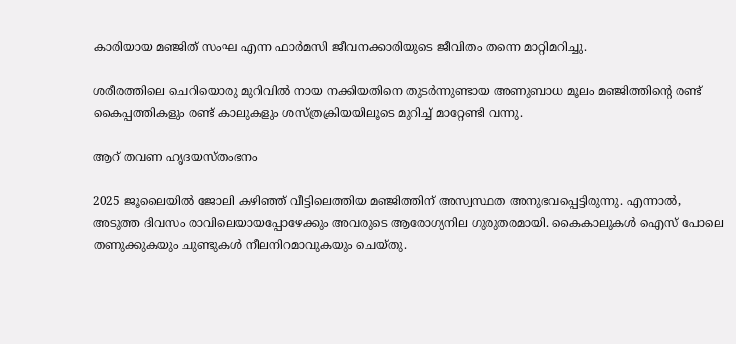കാരിയായ മഞ്ജിത് സംഘ എന്ന ഫാർമസി ജീവനക്കാരിയുടെ ജീവിതം തന്നെ മാറ്റിമറിച്ചു.

ശരീരത്തിലെ ചെറിയൊരു മുറിവില്‍ നായ നക്കിയതിനെ തുടർന്നുണ്ടായ അണുബാധ മൂലം മഞ്ജിത്തിന്‍റെ രണ്ട് കൈപ്പത്തികളും രണ്ട് കാലുകളും ശസ്ത്രക്രിയയിലൂടെ മുറിച്ച്‌ മാറ്റേണ്ടി വന്നു.

ആറ് തവണ ഹൃദയസ്തംഭനം

2025 ജൂലൈയില്‍ ജോലി കഴിഞ്ഞ് വീട്ടിലെത്തിയ മഞ്ജിത്തിന് അസ്വസ്ഥത അനുഭവപ്പെട്ടിരുന്നു. എന്നാല്‍, അടുത്ത ദിവസം രാവിലെയായപ്പോഴേക്കും അവരുടെ ആരോഗ്യനില ഗുരുതരമായി. കൈകാലുകള്‍ ഐസ് പോലെ തണുക്കുകയും ചുണ്ടുകള്‍ നീലനിറമാവുകയും ചെയ്തു.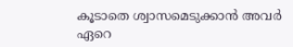കൂടാതെ ശ്വാസമെടുക്കാൻ അവർ ഏറെ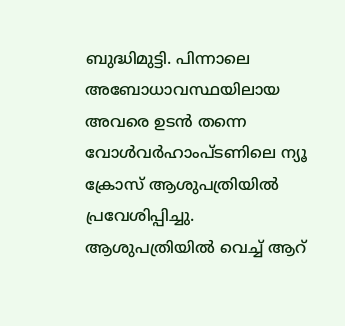ബുദ്ധിമുട്ടി. പിന്നാലെ അബോധാവസ്ഥയിലായ അവരെ ഉടൻ തന്നെ വോള്‍വർഹാംപ്ടണിലെ ന്യൂ ക്രോസ് ആശുപത്രിയില്‍ പ്രവേശിപ്പിച്ചു. ആശുപത്രിയില്‍ വെച്ച്‌ ആറ്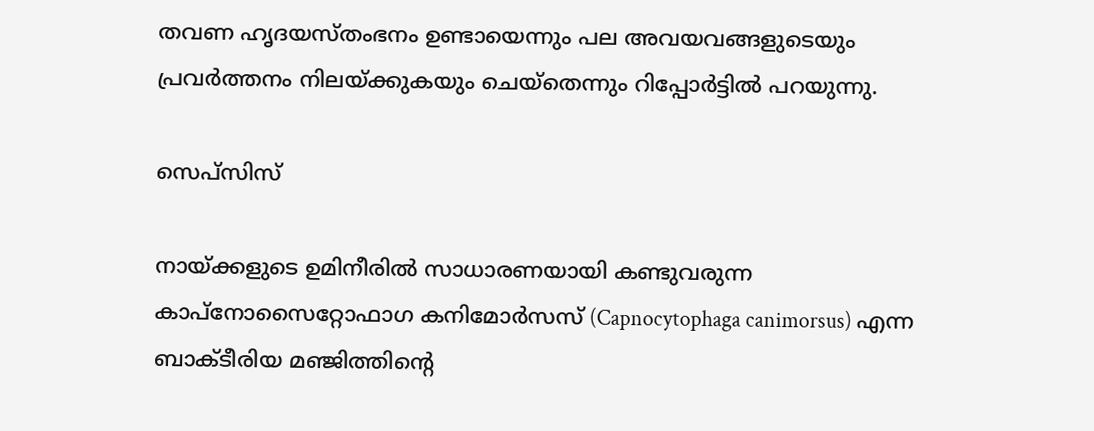തവണ ഹൃദയസ്തംഭനം ഉണ്ടായെന്നും പല അവയവങ്ങളുടെയും പ്രവർത്തനം നിലയ്ക്കുകയും ചെയ്തെന്നും റിപ്പോര്‍ട്ടില്‍ പറയുന്നു.

സെപ്‌സിസ്

നായ്ക്കളുടെ ഉമിനീരില്‍ സാധാരണയായി കണ്ടുവരുന്ന കാപ്നോസൈറ്റോഫാഗ കനിമോർസസ് (Capnocytophaga canimorsus) എന്ന ബാക്ടീരിയ മഞ്ജിത്തിന്‍റെ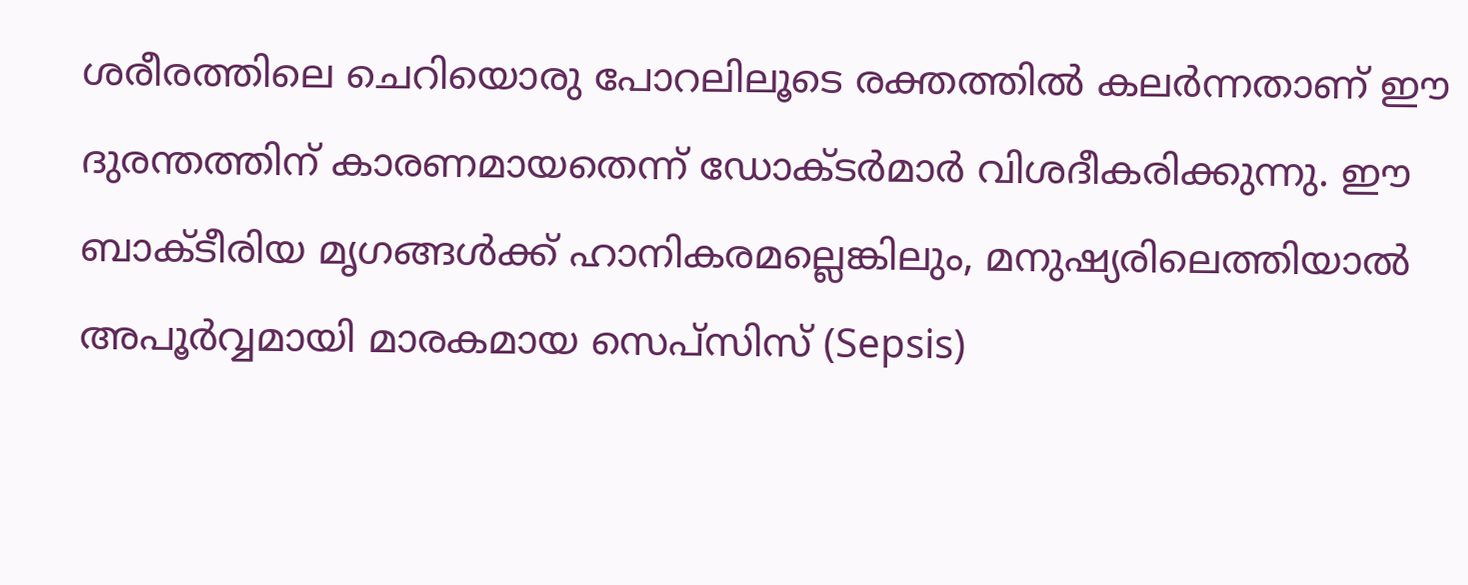ശരീരത്തിലെ ചെറിയൊരു പോറലിലൂടെ രക്തത്തില്‍ കലർന്നതാണ് ഈ ദുരന്തത്തിന് കാരണമായതെന്ന് ഡോക്ടർമാർ വിശദീകരിക്കുന്നു. ഈ ബാക്ടീരിയ മൃഗങ്ങള്‍ക്ക് ഹാനികരമല്ലെങ്കിലും, മനുഷ്യരിലെത്തിയാല്‍ അപൂർവ്വമായി മാരകമായ സെപ്‌സിസ് (Sepsis)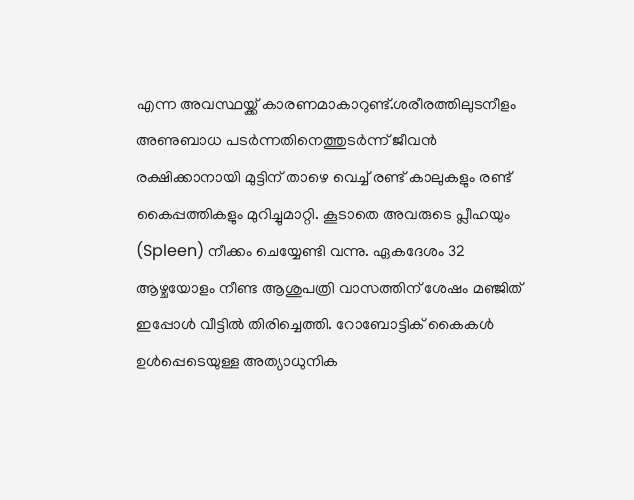എന്ന അവസ്ഥയ്ക്ക് കാരണമാകാറുണ്ട്.ശരീരത്തിലുടനീളം അണുബാധ പടർന്നതിനെത്തുടർന്ന് ജീവൻ രക്ഷിക്കാനായി മുട്ടിന് താഴെ വെച്ച്‌ രണ്ട് കാലുകളും രണ്ട് കൈപ്പത്തികളും മുറിച്ചുമാറ്റി. കൂടാതെ അവരുടെ പ്ലീഹയും (Spleen) നീക്കം ചെയ്യേണ്ടി വന്നു. ഏകദേശം 32 ആഴ്ചയോളം നീണ്ട ആശുപത്രി വാസത്തിന് ശേഷം മഞ്ജിത് ഇപ്പോള്‍ വീട്ടില്‍ തിരിച്ചെത്തി. റോബോട്ടിക് കൈകള്‍ ഉള്‍പ്പെടെയുള്ള അത്യാധുനിക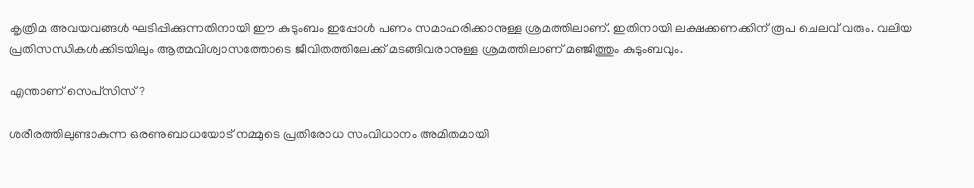കൃത്രിമ അവയവങ്ങള്‍ ഘടിപ്പിക്കുന്നതിനായി ഈ കുടുംബം ഇപ്പോള്‍ പണം സമാഹരിക്കാനുള്ള ശ്രമത്തിലാണ്. ഇതിനായി ലക്ഷക്കണക്കിന് രൂപ ചെലവ് വരും. വലിയ പ്രതിസന്ധികള്‍ക്കിടയിലും ആത്മവിശ്വാസത്തോടെ ജീവിതത്തിലേക്ക് മടങ്ങിവരാനുള്ള ശ്രമത്തിലാണ് മഞ്ജിത്തും കുടുംബവും.

എന്താണ് സെപ്‌സിസ്?

ശരീരത്തിലുണ്ടാകുന്ന ഒരണുബാധയോട് നമ്മുടെ പ്രതിരോധ സംവിധാനം അമിതമായി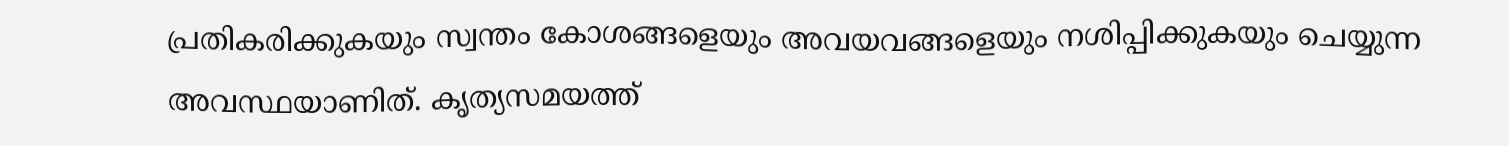പ്രതികരിക്കുകയും സ്വന്തം കോശങ്ങളെയും അവയവങ്ങളെയും നശിപ്പിക്കുകയും ചെയ്യുന്ന അവസ്ഥയാണിത്. കൃത്യസമയത്ത്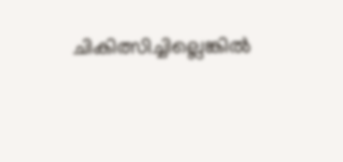ചികിത്സിച്ചില്ലെങ്കില്‍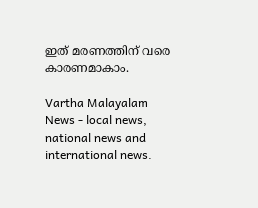ഇത് മരണത്തിന് വരെ കാരണമാകാം.

Vartha Malayalam News - local news, national news and international news.